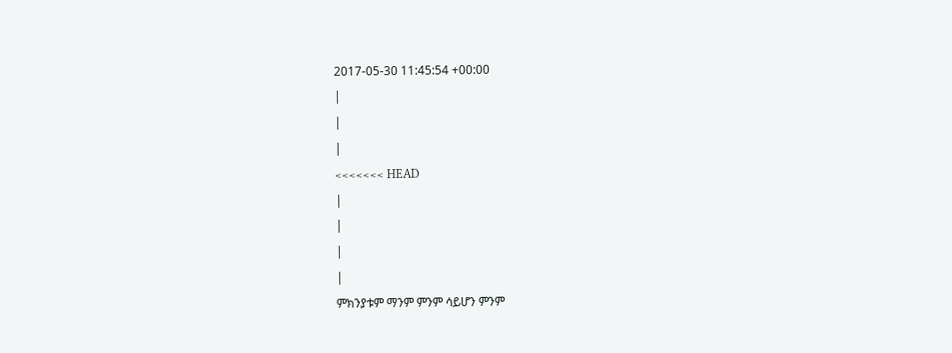2017-05-30 11:45:54 +00:00
|
|
|
<<<<<<< HEAD
|
|
|
|
ምክንያቱም ማንም ምንም ሳይሆን ምንም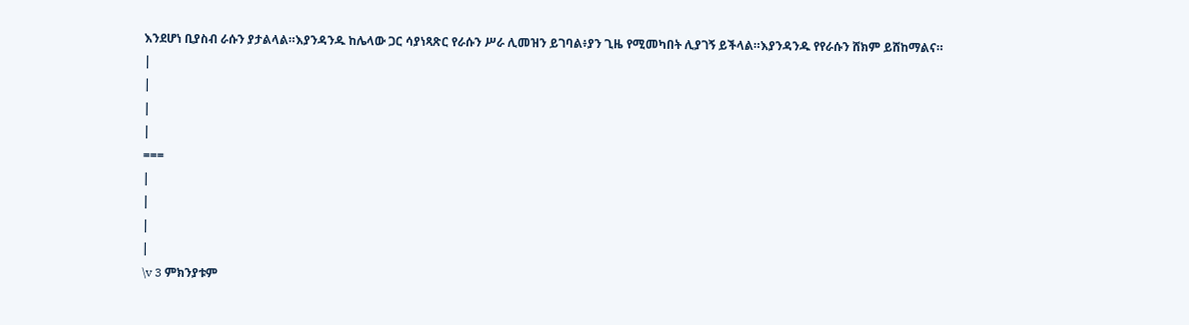እንደሆነ ቢያስብ ራሱን ያታልላል።እያንዳንዱ ከሌላው ጋር ሳያነጻጽር የራሱን ሥራ ሊመዝን ይገባል፥ያን ጊዜ የሚመካበት ሊያገኝ ይችላል።እያንዳንዱ የየራሱን ሸክም ይሸከማልና።
|
|
|
|
===
|
|
|
|
\v 3 ምክንያቱም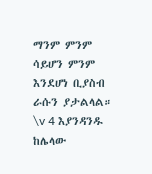ማንም ምንም ሳይሆን ምንም እንደሆነ ቢያስብ ራሱን ያታልላል። \v 4 እያንዳንዱ ከሌላው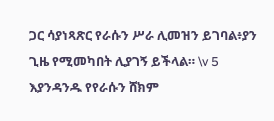ጋር ሳያነጻጽር የራሱን ሥራ ሊመዝን ይገባል፥ያን ጊዜ የሚመካበት ሊያገኝ ይችላል። \v 5 እያንዳንዱ የየራሱን ሸክም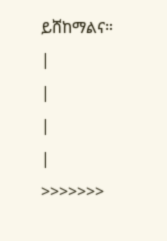ይሸከማልና።
|
|
|
|
>>>>>>>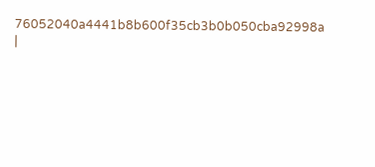76052040a4441b8b600f35cb3b0b050cba92998a
|